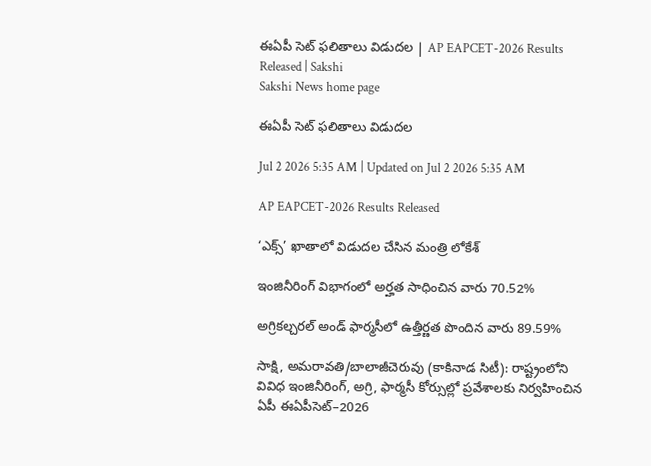ఈఏపీ సెట్‌ ఫలితాలు విడుదల | AP EAPCET-2026 Results Released | Sakshi
Sakshi News home page

ఈఏపీ సెట్‌ ఫలితాలు విడుదల

Jul 2 2026 5:35 AM | Updated on Jul 2 2026 5:35 AM

AP EAPCET-2026 Results Released

‘ఎక్స్‌’ ఖాతాలో విడుదల చేసిన మంత్రి లోకేశ్‌

ఇంజినీరింగ్‌ విభాగంలో అర్హత సాధించిన వారు 70.52%

అగ్రికల్చరల్‌ అండ్‌ ఫార్మసీలో ఉత్తీర్ణత పొందిన వారు 89.59%

సాక్షి, అమరావతి/బాలాజీచెరువు (కాకినాడ సిటీ): రాష్ట్రంలోని వివిధ ఇంజినీరింగ్, అగ్రి, ఫార్మసీ కోర్సుల్లో ప్రవేశాలకు నిర్వహించిన ఏపీ ఈఏపీసెట్‌–2026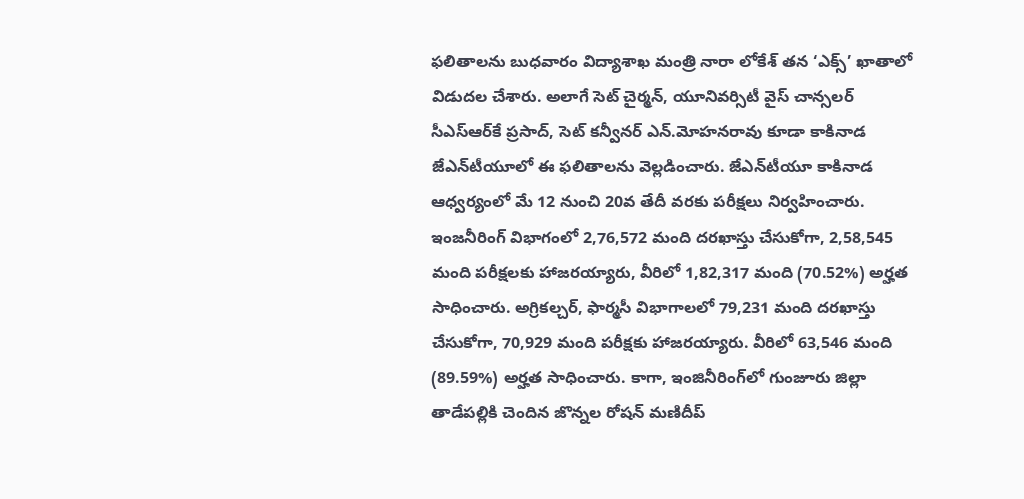ఫలితాలను బుధవారం విద్యాశాఖ మంత్రి నారా లోకేశ్‌ తన ‘ఎక్స్‌’ ఖాతాలో విడుదల చేశారు. అలాగే సెట్‌ చైర్మన్, యూనివర్సిటీ వైస్‌ చాన్సలర్‌ సీఎస్‌ఆర్‌కే ప్రసాద్, సెట్‌ కన్వీనర్‌ ఎన్‌.మోహనరావు కూడా కాకినాడ జేఎన్‌టీయూలో ఈ ఫలితాలను వెల్లడించారు. జేఎన్‌టీయూ కాకినాడ ఆధ్వర్యంలో మే 12 నుంచి 20వ తేదీ వరకు పరీక్షలు నిర్వహించారు. ఇంజనీరింగ్‌ విభాగంలో 2,76,572 మంది దరఖాస్తు చేసుకోగా, 2,58,545 మంది పరీక్షలకు హాజరయ్యారు, వీరిలో 1,82,317 మంది (70.52%) అర్హత సాధించారు. అగ్రికల్చర్, ఫార్మసీ విభాగాలలో 79,231 మంది దరఖాస్తు చేసుకోగా, 70,929 మంది పరీక్షకు హాజరయ్యారు. వీరిలో 63,546 మంది (89.59%) అర్హత సాధించారు. కాగా, ఇంజినీరింగ్‌లో గుంజూరు జిల్లా తాడేపల్లికి చెందిన జొన్నల రోషన్‌ మణిదీప్‌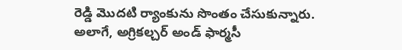రెడ్డి మొదటి ర్యాంకును సొంతం చేసుకున్నారు. అలాగే, అగ్రికల్చర్‌ అండ్‌ ఫార్మసీ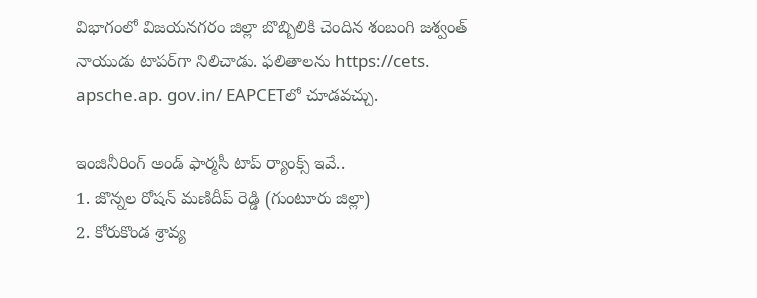విభాగంలో విజయనగరం జిల్లా బొబ్బిలికి చెందిన శంబంగి జశ్వంత్‌ నాయుడు టాపర్‌గా నిలిచాడు. ఫలితాలను https://cets. apsche.ap. gov.in/ EAPCETలో చూడవచ్చు.

ఇంజినీరింగ్‌ అండ్‌ ఫార్మసీ టాప్‌ ర్యాంక్స్‌ ఇవే..
1. జొన్నల రోషన్‌ మణిదీప్‌ రెడ్డి (గుంటూరు జిల్లా)
2. కోరుకొండ శ్రావ్య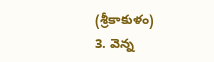(శ్రీకాకుళం)
3. వెన్న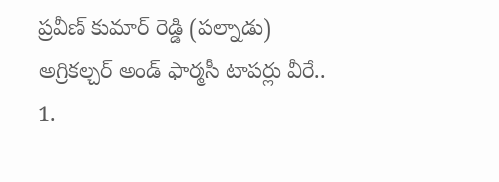ప్రవీణ్‌ కుమార్‌ రెడ్డి (పల్నాడు)
అగ్రికల్చర్‌ అండ్‌ ఫార్మసీ టాపర్లు వీరే..
1.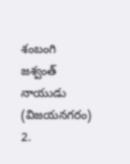శంబంగి జశ్వంత్‌ నాయుడు (విజయనగరం)
2.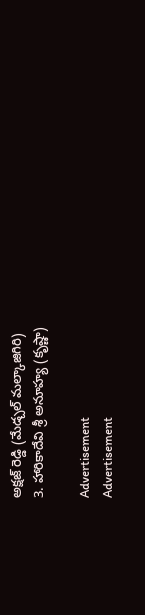అక్షజ్‌ రెడ్డి (మేడ్చల్‌ మల్కాజిగిరి)
3. హారికాదేవి శ్రీ అనూహ్య (కృష్ణా)

Advertisement
Advertisement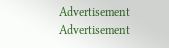Advertisement
Advertisement